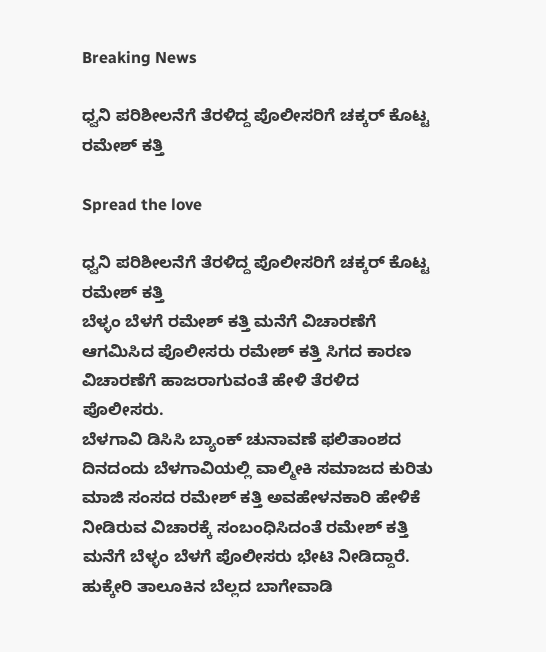Breaking News

ಧ್ವನಿ ಪರಿಶೀಲನೆಗೆ ತೆರಳಿದ್ದ ಪೊಲೀಸರಿಗೆ ಚಕ್ಕರ್ ಕೊಟ್ಟ ರಮೇಶ್ ಕತ್ತಿ

Spread the love

ಧ್ವನಿ ಪರಿಶೀಲನೆಗೆ ತೆರಳಿದ್ದ ಪೊಲೀಸರಿಗೆ ಚಕ್ಕರ್ ಕೊಟ್ಟ ರಮೇಶ್ ಕತ್ತಿ
ಬೆಳ್ಳಂ ಬೆಳಗೆ ರಮೇಶ್ ಕತ್ತಿ ಮನೆಗೆ ವಿಚಾರಣೆಗೆ ಆಗಮಿಸಿದ ಪೊಲೀಸರು ರಮೇಶ್ ಕತ್ತಿ ಸಿಗದ ಕಾರಣ ವಿಚಾರಣೆಗೆ ಹಾಜರಾಗುವಂತೆ ಹೇಳಿ ತೆರಳಿದ ಪೊಲೀಸರು.
ಬೆಳಗಾವಿ ಡಿಸಿಸಿ ಬ್ಯಾಂಕ್ ಚುನಾವಣೆ ಫಲಿತಾಂಶದ ದಿನದಂದು ಬೆಳಗಾವಿಯಲ್ಲಿ ವಾಲ್ಮೀಕಿ ಸಮಾಜದ ಕುರಿತು ಮಾಜಿ ಸಂಸದ ರಮೇಶ್ ಕತ್ತಿ ಅವಹೇಳನಕಾರಿ ಹೇಳಿಕೆ ನೀಡಿರುವ ವಿಚಾರಕ್ಕೆ ಸಂಬಂಧಿಸಿದಂತೆ ರಮೇಶ್ ಕತ್ತಿ ಮನೆಗೆ ಬೆಳ್ಳಂ ಬೆಳಗೆ ಪೊಲೀಸರು ಭೇಟಿ ನೀಡಿದ್ದಾರೆ.
ಹುಕ್ಕೇರಿ ತಾಲೂಕಿನ ಬೆಲ್ಲದ ಬಾಗೇವಾಡಿ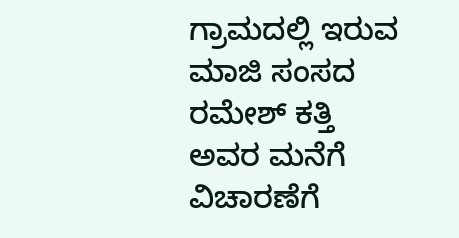ಗ್ರಾಮದಲ್ಲಿ ಇರುವ ಮಾಜಿ ಸಂಸದ ರಮೇಶ್ ಕತ್ತಿ ಅವರ ಮನೆಗೆ ವಿಚಾರಣೆಗೆ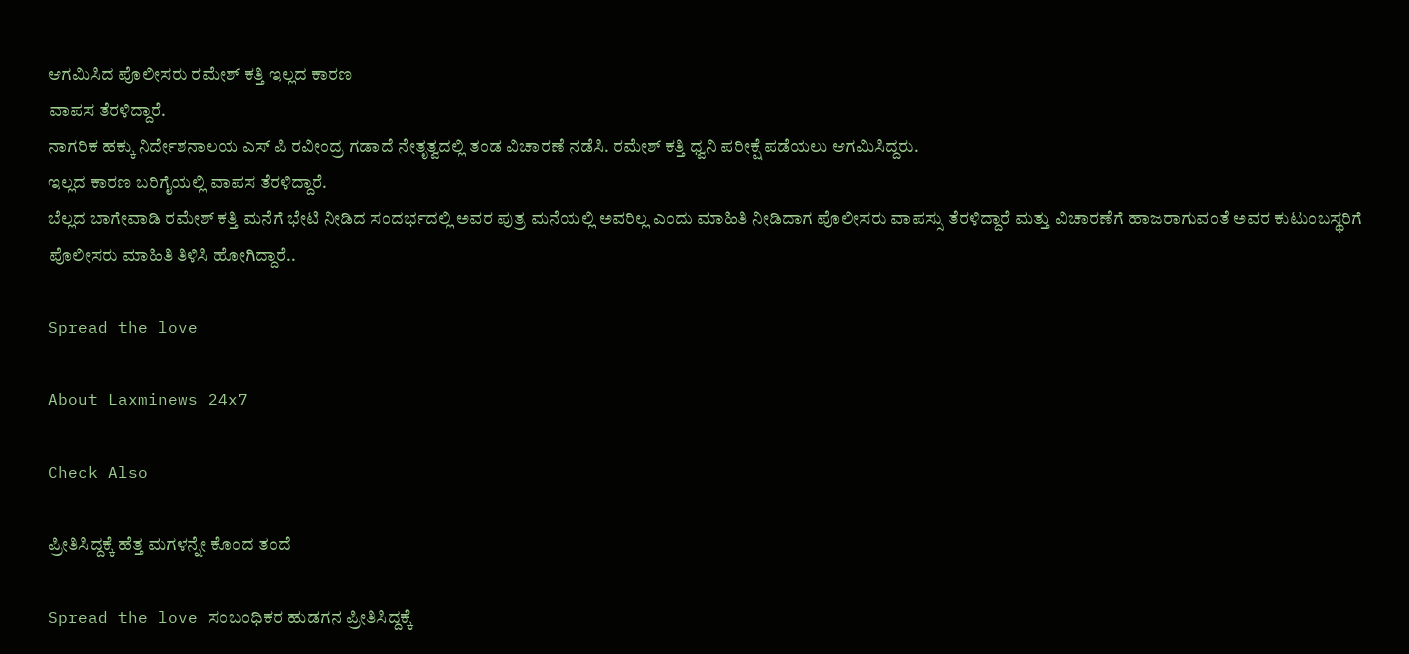ಆಗಮಿಸಿದ ಪೊಲೀಸರು ರಮೇಶ್ ಕತ್ತಿ ಇಲ್ಲದ ಕಾರಣ
ವಾಪಸ ತೆರಳಿದ್ದಾರೆ.
ನಾಗರಿಕ ಹಕ್ಕು ನಿರ್ದೇಶನಾಲಯ ಎಸ್ ಪಿ ರವೀಂದ್ರ ಗಡಾದೆ ನೇತೃತ್ವದಲ್ಲಿ ತಂಡ ವಿಚಾರಣೆ ನಡೆಸಿ. ರಮೇಶ್ ಕತ್ತಿ ಧ್ವನಿ ಪರೀಕ್ಷೆ ಪಡೆಯಲು ಆಗಮಿಸಿದ್ದರು.
ಇಲ್ಲದ ಕಾರಣ ಬರಿಗೈಯಲ್ಲಿ ವಾಪಸ ತೆರಳಿದ್ದಾರೆ.
ಬೆಲ್ಲದ ಬಾಗೇವಾಡಿ ರಮೇಶ್ ಕತ್ತಿ ಮನೆಗೆ ಭೇಟಿ ನೀಡಿದ ಸಂದರ್ಭದಲ್ಲಿ ಅವರ ಪುತ್ರ ಮನೆಯಲ್ಲಿ ಅವರಿಲ್ಲ ಎಂದು ಮಾಹಿತಿ ನೀಡಿದಾಗ ಪೊಲೀಸರು ವಾಪಸ್ಸು ತೆರಳಿದ್ದಾರೆ ಮತ್ತು ವಿಚಾರಣೆಗೆ ಹಾಜರಾಗುವಂತೆ ಅವರ ಕುಟುಂಬಸ್ಥರಿಗೆ ಪೊಲೀಸರು ಮಾಹಿತಿ ತಿಳಿಸಿ ಹೋಗಿದ್ದಾರೆ..

Spread the love

About Laxminews 24x7

Check Also

ಪ್ರೀತಿಸಿದ್ದಕ್ಕೆ ಹೆತ್ತ ಮಗಳನ್ನೇ ಕೊಂದ ತಂದೆ

Spread the love ಸಂಬಂಧಿಕರ‌ ಹುಡಗನ ಪ್ರೀತಿಸಿದ್ದಕ್ಕೆ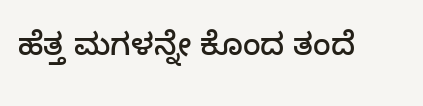ಹೆತ್ತ ಮಗಳನ್ನೇ ಕೊಂದ ತಂದೆ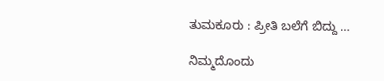ತುಮಕೂರು : ಪ್ರೀತಿ ಬಲೆಗೆ ಬಿದ್ದು …

ನಿಮ್ಮದೊಂದು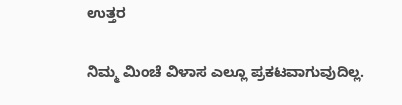ಉತ್ತರ

ನಿಮ್ಮ ಮಿಂಚೆ ವಿಳಾಸ ಎಲ್ಲೂ ಪ್ರಕಟವಾಗುವುದಿಲ್ಲ.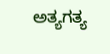ಅತ್ಯಗತ್ಯ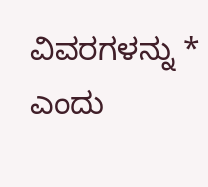ವಿವರಗಳನ್ನು * ಎಂದು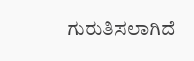ಗುರುತಿಸಲಾಗಿದೆ